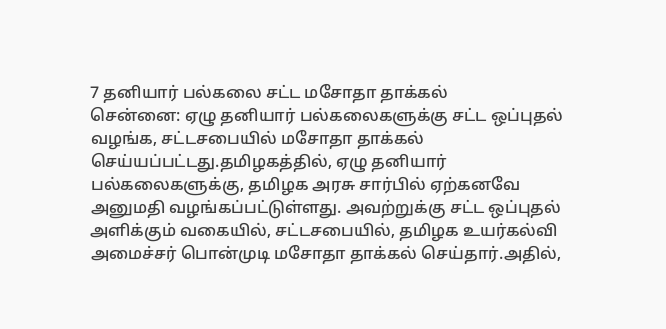7 தனியார் பல்கலை சட்ட மசோதா தாக்கல்
சென்னை: ஏழு தனியார் பல்கலைகளுக்கு சட்ட ஒப்புதல் வழங்க, சட்டசபையில் மசோதா தாக்கல் செய்யப்பட்டது.தமிழகத்தில், ஏழு தனியார் பல்கலைகளுக்கு, தமிழக அரசு சார்பில் ஏற்கனவே அனுமதி வழங்கப்பட்டுள்ளது. அவற்றுக்கு சட்ட ஒப்புதல் அளிக்கும் வகையில், சட்டசபையில், தமிழக உயர்கல்வி அமைச்சர் பொன்முடி மசோதா தாக்கல் செய்தார்.அதில்,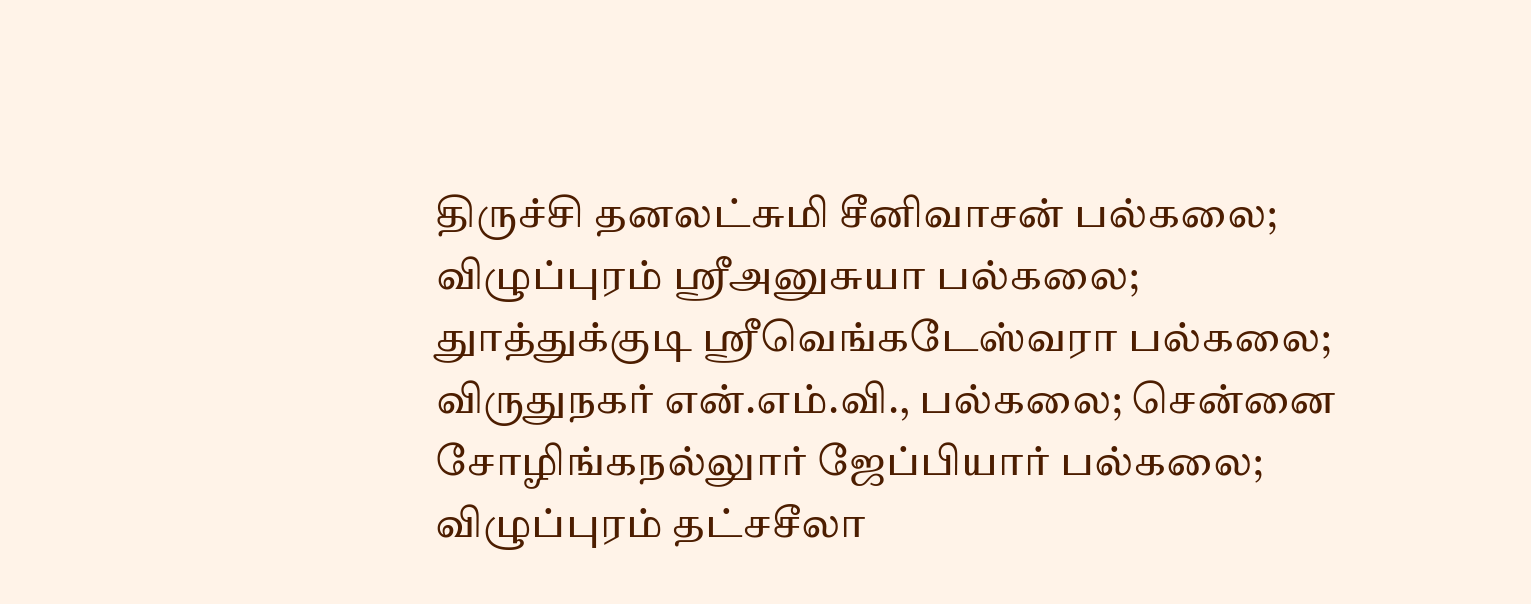திருச்சி தனலட்சுமி சீனிவாசன் பல்கலை; விழுப்புரம் ஸ்ரீஅனுசுயா பல்கலை; துாத்துக்குடி ஸ்ரீவெங்கடேஸ்வரா பல்கலை; விருதுநகர் என்.எம்.வி., பல்கலை; சென்னை சோழிங்கநல்லுார் ஜேப்பியார் பல்கலை; விழுப்புரம் தட்சசீலா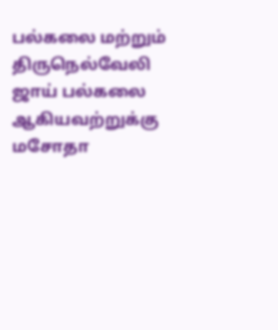பல்கலை மற்றும் திருநெல்வேலி ஜாய் பல்கலை ஆகியவற்றுக்கு மசோதா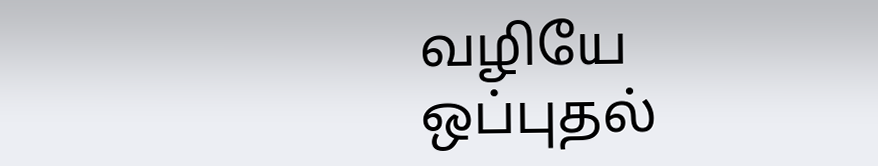வழியே ஒப்புதல்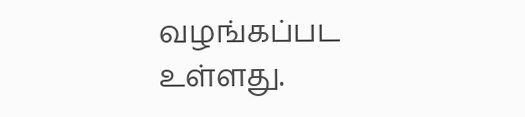வழங்கப்பட உள்ளது.